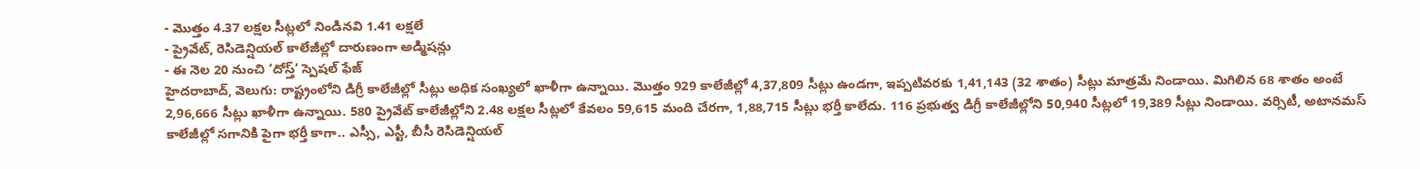- మొత్తం 4.37 లక్షల సీట్లలో నిండినవి 1.41 లక్షలే
- ప్రైవేట్, రెసిడెన్షియల్ కాలేజీల్లో దారుణంగా అడ్మిషన్లు
- ఈ నెల 20 నుంచి ‘దోస్త్’ స్పెషల్ ఫేజ్
హైదరాబాద్, వెలుగు: రాష్ట్రంలోని డిగ్రీ కాలేజీల్లో సీట్లు అధిక సంఖ్యలో ఖాళీగా ఉన్నాయి. మొత్తం 929 కాలేజీల్లో 4,37,809 సీట్లు ఉండగా, ఇప్పటివరకు 1,41,143 (32 శాతం) సీట్లు మాత్రమే నిండాయి. మిగిలిన 68 శాతం అంటే 2,96,666 సీట్లు ఖాళీగా ఉన్నాయి. 580 ప్రైవేట్ కాలేజీల్లోని 2.48 లక్షల సీట్లలో కేవలం 59,615 మంది చేరగా, 1,88,715 సీట్లు భర్తీ కాలేదు. 116 ప్రభుత్వ డిగ్రీ కాలేజీల్లోని 50,940 సీట్లలో 19,389 సీట్లు నిండాయి. వర్సిటీ, అటానమస్ కాలేజీల్లో సగానికి పైగా భర్తీ కాగా.. ఎస్సీ, ఎస్టీ, బీసీ రెసిడెన్షియల్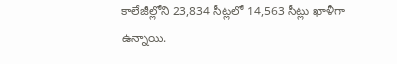కాలేజీల్లోని 23,834 సీట్లలో 14,563 సీట్లు ఖాళీగా ఉన్నాయి.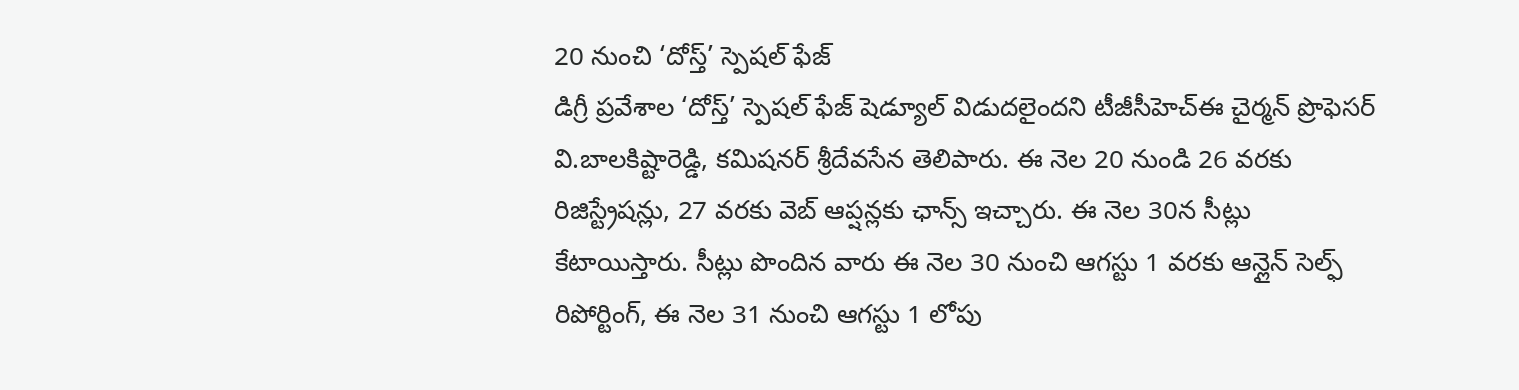20 నుంచి ‘దోస్త్’ స్పెషల్ ఫేజ్
డిగ్రీ ప్రవేశాల ‘దోస్త్’ స్పెషల్ ఫేజ్ షెడ్యూల్ విడుదలైందని టీజీసీహెచ్ఈ చైర్మన్ ప్రొఫెసర్ వి.బాలకిష్టారెడ్డి, కమిషనర్ శ్రీదేవసేన తెలిపారు. ఈ నెల 20 నుండి 26 వరకు రిజిస్ట్రేషన్లు, 27 వరకు వెబ్ ఆప్షన్లకు ఛాన్స్ ఇచ్చారు. ఈ నెల 30న సీట్లు కేటాయిస్తారు. సీట్లు పొందిన వారు ఈ నెల 30 నుంచి ఆగస్టు 1 వరకు ఆన్లైన్ సెల్ఫ్ రిపోర్టింగ్, ఈ నెల 31 నుంచి ఆగస్టు 1 లోపు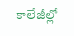కాలేజీల్లో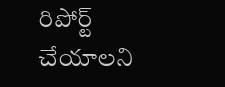రిపోర్ట్ చేయాలని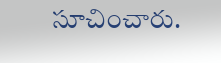సూచించారు.